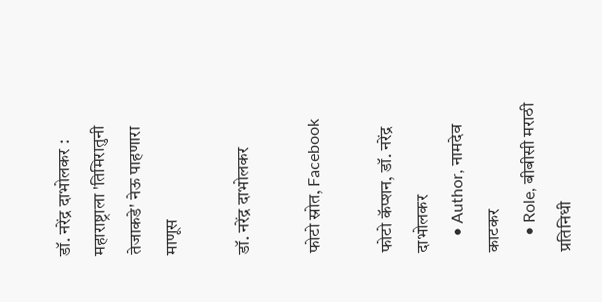डॉ. नरेंद्र दाभोलकर : महाराष्ट्राला 'तिमिरातुनी तेजाकडे' नेऊ पाहणारा माणूस

डॉ. नरेंद्र दाभोलकर

फोटो स्रोत, Facebook

फोटो कॅप्शन, डॉ. नरेंद्र दाभोलकर
    • Author, नामदेव काटकर
    • Role, बीबीसी मराठी प्रतिनिधी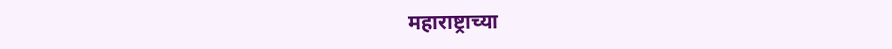महाराष्ट्राच्या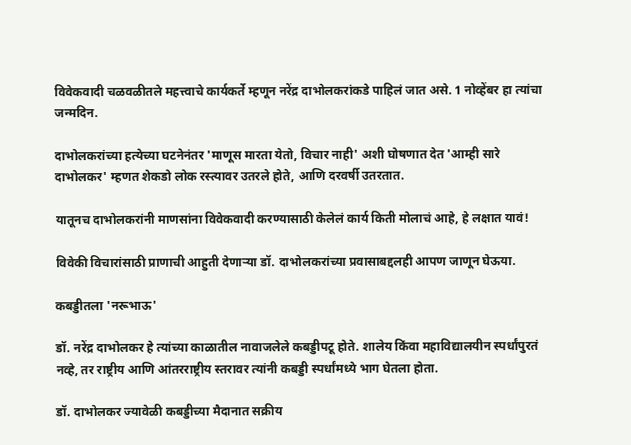विवेकवादी चळवळीतले महत्त्वाचे कार्यकर्ते म्हणून नरेंद्र दाभोलकरांकडे पाहिलं जात असे. 1 नोव्हेंबर हा त्यांचा जन्मदिन.

दाभोलकरांच्या हत्येच्या घटनेनंतर 'माणूस मारता येतो, विचार नाही' अशी घोषणात देत 'आम्ही सारे दाभोलकर' म्हणत शेकडो लोक रस्त्यावर उतरले होते, आणि दरवर्षी उतरतात.

यातूनच दाभोलकरांनी माणसांना विवेकवादी करण्यासाठी केलेलं कार्य किती मोलाचं आहे, हे लक्षात यावं!

विवेकी विचारांसाठी प्राणाची आहुती देणाऱ्या डॉ. दाभोलकरांच्या प्रवासाबद्दलही आपण जाणून घेऊया.

कबड्डीतला 'नरूभाऊ'

डॉ. नरेंद्र दाभोलकर हे त्यांच्या काळातील नावाजलेले कबड्डीपटू होते. शालेय किंवा महाविद्यालयीन स्पर्धांपुरतं नव्हे, तर राष्ट्रीय आणि आंतरराष्ट्रीय स्तरावर त्यांनी कबड्डी स्पर्धांमध्ये भाग घेतला होता.

डॉ. दाभोलकर ज्यावेळी कबड्डीच्या मैदानात सक्रीय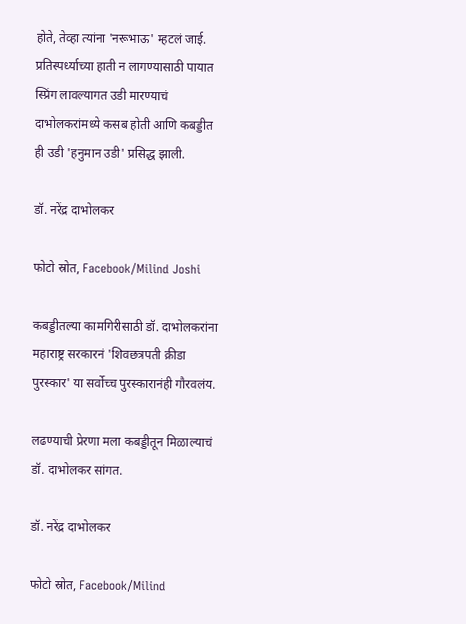होते, तेव्हा त्यांना 'नरूभाऊ' म्हटलं जाई. प्रतिस्पर्ध्याच्या हाती न लागण्यासाठी पायात स्प्रिंग लावल्यागत उडी मारण्याचं दाभोलकरांमध्ये कसब होती आणि कबड्डीत ही उडी 'हनुमान उडी' प्रसिद्ध झाली.

डॉ. नरेंद्र दाभोलकर

फोटो स्रोत, Facebook/Milind Joshi

कबड्डीतल्या कामगिरीसाठी डॉ. दाभोलकरांना महाराष्ट्र सरकारनं 'शिवछत्रपती क्रीडा पुरस्कार' या सर्वोच्च पुरस्कारानंही गौरवलंय.

लढण्याची प्रेरणा मला कबड्डीतून मिळाल्याचं डॉ. दाभोलकर सांगत.

डॉ. नरेंद्र दाभोलकर

फोटो स्रोत, Facebook/Milind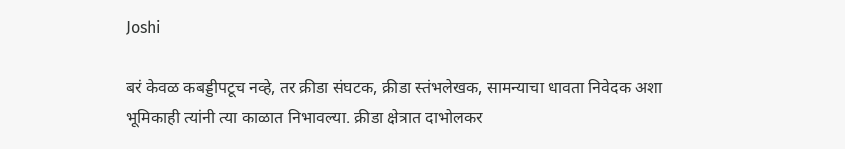Joshi

बरं केवळ कबड्डीपटूच नव्हे, तर क्रीडा संघटक, क्रीडा स्तंभलेखक, सामन्याचा धावता निवेदक अशा भूमिकाही त्यांनी त्या काळात निभावल्या. क्रीडा क्षेत्रात दाभोलकर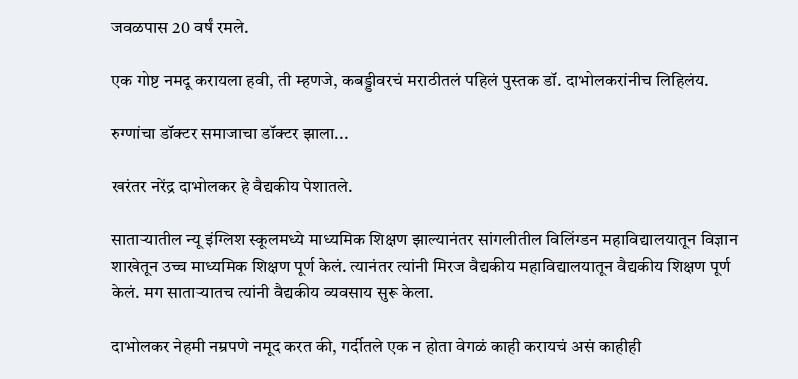जवळपास 20 वर्षं रमले.

एक गोष्ट नमदू करायला हवी, ती म्हणजे, कबड्डीवरचं मराठीतलं पहिलं पुस्तक डॉ. दाभोलकरांनीच लिहिलंय.

रुग्णांचा डॉक्टर समाजाचा डॉक्टर झाला...

खरंतर नरेंद्र दाभोलकर हे वैद्यकीय पेशातले.

साताऱ्यातील न्यू इंग्लिश स्कूलमध्ये माध्यमिक शिक्षण झाल्यानंतर सांगलीतील विलिंग्डन महाविद्यालयातून विज्ञान शाखेतून उच्च माध्यमिक शिक्षण पूर्ण केलं. त्यानंतर त्यांनी मिरज वैद्यकीय महाविद्यालयातून वैद्यकीय शिक्षण पूर्ण केलं. मग साताऱ्यातच त्यांनी वैद्यकीय व्यवसाय सुरू केला.

दाभोलकर नेहमी नम्रपणे नमूद करत की, गर्दीतले एक न होता वेगळं काही करायचं असं काहीही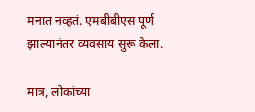मनात नव्हतं. एमबीबीएस पूर्ण झाल्यानंतर व्यवसाय सुरू केला.

मात्र, लोकांच्या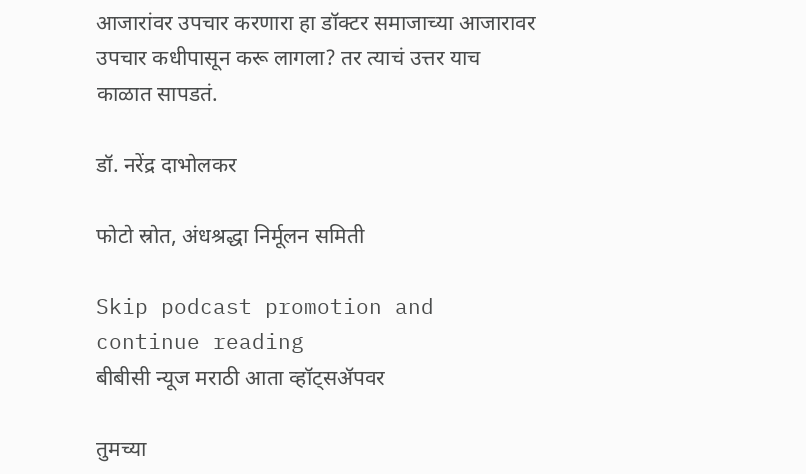आजारांवर उपचार करणारा हा डॉक्टर समाजाच्या आजारावर उपचार कधीपासून करू लागला? तर त्याचं उत्तर याच काळात सापडतं.

डॉ. नरेंद्र दाभोलकर

फोटो स्रोत, अंधश्रद्धा निर्मूलन समिती

Skip podcast promotion and continue reading
बीबीसी न्यूज मराठी आता व्हॉट्सॲपवर

तुमच्या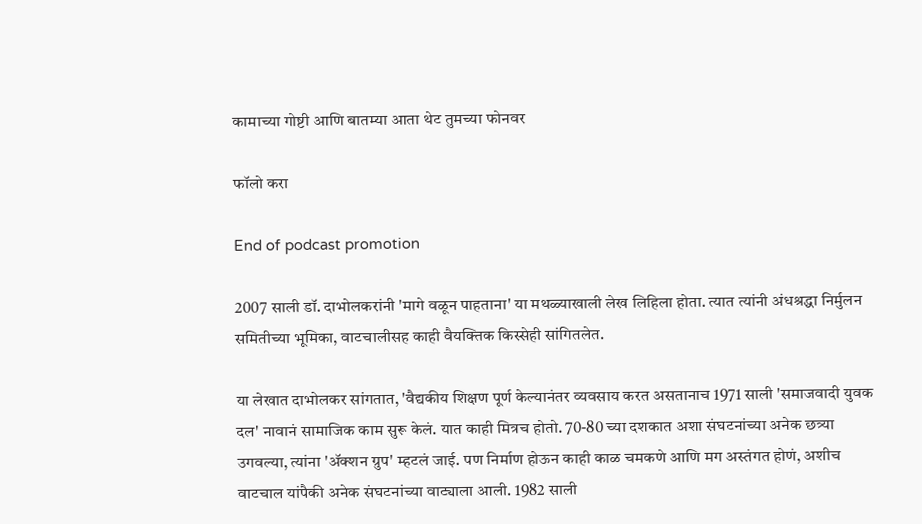कामाच्या गोष्टी आणि बातम्या आता थेट तुमच्या फोनवर

फॉलो करा

End of podcast promotion

2007 साली डॉ. दाभोलकरांनी 'मागे वळून पाहताना' या मथळ्याखाली लेख लिहिला होता. त्यात त्यांनी अंधश्रद्धा निर्मुलन समितीच्या भूमिका, वाटचालीसह काही वैयक्तिक किस्सेही सांगितलेत.

या लेखात दाभोलकर सांगतात, 'वैद्यकीय शिक्षण पूर्ण केल्यानंतर व्यवसाय करत असतानाच 1971 साली 'समाजवादी युवक दल' नावानं सामाजिक काम सुरू केलं. यात काही मित्रच होतो. 70-80 च्या दशकात अशा संघटनांच्या अनेक छत्र्या उगवल्या, त्यांना 'ॲक्शन ग्रुप' म्हटलं जाई. पण निर्माण होऊन काही काळ चमकणे आणि मग अस्तंगत होणं, अशीच वाटचाल यांपैकी अनेक संघटनांच्या वाट्याला आली. 1982 साली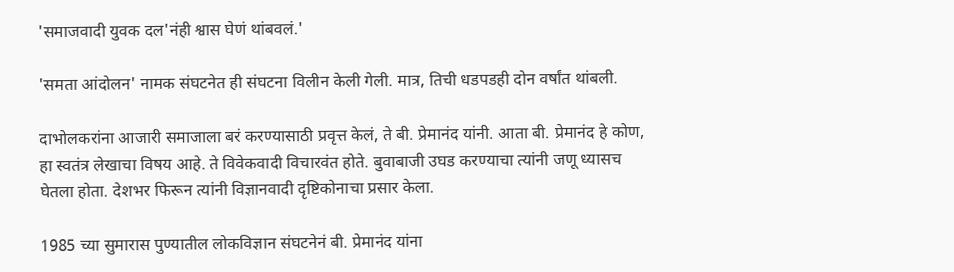'समाजवादी युवक दल'नंही श्वास घेणं थांबवलं.'

'समता आंदोलन' नामक संघटनेत ही संघटना विलीन केली गेली. मात्र, तिची धडपडही दोन वर्षांत थांबली.

दाभोलकरांना आजारी समाजाला बरं करण्यासाठी प्रवृत्त केलं, ते बी. प्रेमानंद यांनी. आता बी. प्रेमानंद हे कोण, हा स्वतंत्र लेखाचा विषय आहे. ते विवेकवादी विचारवंत होते. बुवाबाजी उघड करण्याचा त्यांनी जणू ध्यासच घेतला होता. देशभर फिरून त्यांनी विज्ञानवादी दृष्टिकोनाचा प्रसार केला.

1985 च्या सुमारास पुण्यातील लोकविज्ञान संघटनेनं बी. प्रेमानंद यांना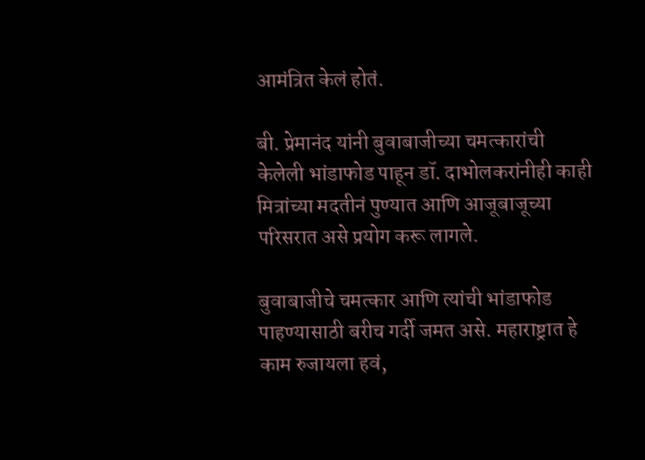आमंत्रित केलं होतं.

बी. प्रेमानंद यांनी बुवाबाजीच्या चमत्कारांची केलेली भांडाफोड पाहून डॉ. दाभोलकरांनीही काही मित्रांच्या मदतीनं पुण्यात आणि आजूबाजूच्या परिसरात असे प्रयोग करू लागले.

बुवाबाजीचे चमत्कार आणि त्यांची भांडाफोड पाहण्यासाठी बरीच गर्दी जमत असे. महाराष्ट्रात हे काम रुजायला हवं,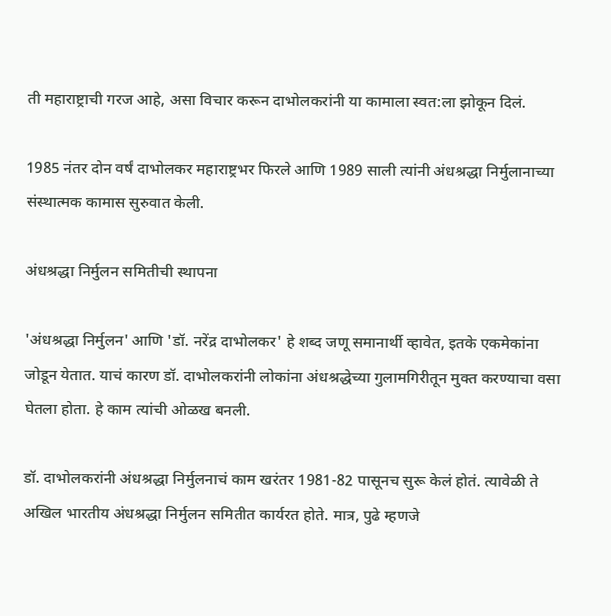ती महाराष्ट्राची गरज आहे, असा विचार करून दाभोलकरांनी या कामाला स्वत:ला झोकून दिलं.

1985 नंतर दोन वर्षं दाभोलकर महाराष्ट्रभर फिरले आणि 1989 साली त्यांनी अंधश्रद्धा निर्मुलानाच्या संस्थात्मक कामास सुरुवात केली.

अंधश्रद्धा निर्मुलन समितीची स्थापना

'अंधश्रद्धा निर्मुलन' आणि 'डॉ. नरेंद्र दाभोलकर' हे शब्द जणू समानार्थी व्हावेत, इतके एकमेकांना जोडून येतात. याचं कारण डॉ. दाभोलकरांनी लोकांना अंधश्रद्धेच्या गुलामगिरीतून मुक्त करण्याचा वसा घेतला होता. हे काम त्यांची ओळख बनली.

डॉ. दाभोलकरांनी अंधश्रद्धा निर्मुलनाचं काम खरंतर 1981-82 पासूनच सुरू केलं होतं. त्यावेळी ते अखिल भारतीय अंधश्रद्धा निर्मुलन समितीत कार्यरत होते. मात्र, पुढे म्हणजे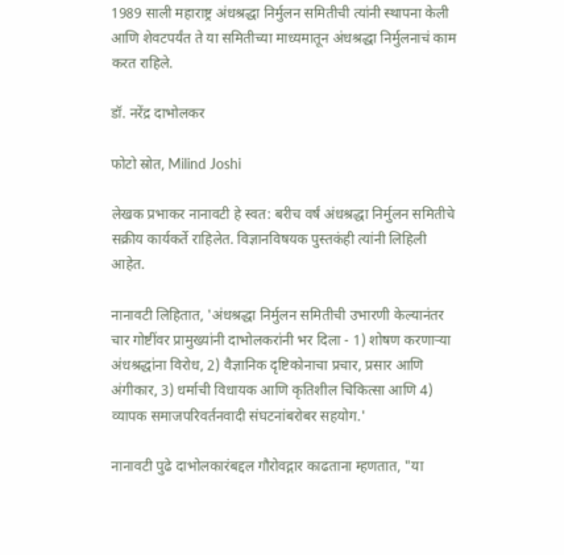1989 साली महाराष्ट्र अंधश्रद्धा निर्मुलन समितीची त्यांनी स्थापना केली आणि शेवटपर्यंत ते या समितीच्या माध्यमातून अंधश्रद्धा निर्मुलनाचं काम करत राहिले.

डॉ. नरेंद्र दाभोलकर

फोटो स्रोत, Milind Joshi

लेखक प्रभाकर नानावटी हे स्वत: बरीच वर्षं अंधश्रद्धा निर्मुलन समितीचे सक्रीय कार्यकर्ते राहिलेत. विज्ञानविषयक पुस्तकंही त्यांनी लिहिली आहेत.

नानावटी लिहितात, 'अंधश्रद्धा निर्मुलन समितीची उभारणी केल्यानंतर चार गोष्टींवर प्रामुख्यांनी दाभोलकरांनी भर दिला - 1) शोषण करणाऱ्या अंधश्रद्धांना विरोध, 2) वैज्ञानिक दृष्टिकोनाचा प्रचार, प्रसार आणि अंगीकार, 3) धर्माची विधायक आणि कृतिशील चिकित्सा आणि 4) व्यापक समाजपरिवर्तनवादी संघटनांबरोबर सहयोग.'

नानावटी पुढे दाभोलकारंबद्दल गौरोवद्गार काढताना म्हणतात, "या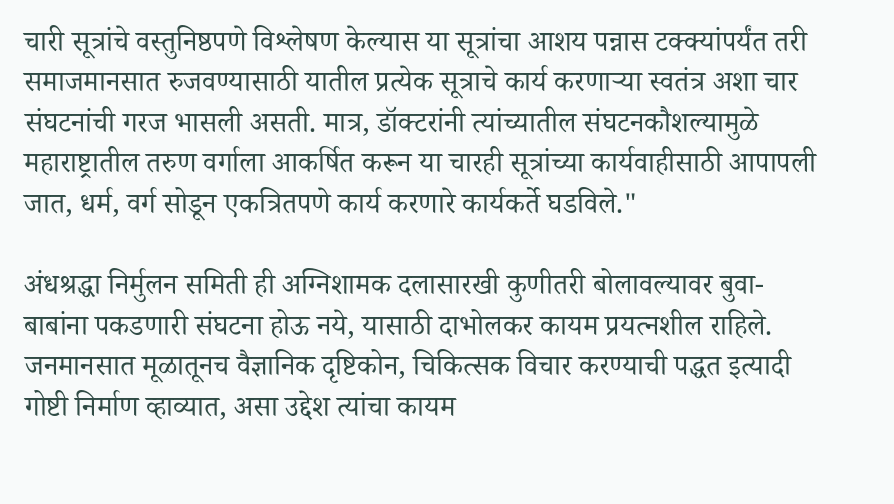चारी सूत्रांचे वस्तुनिष्ठपणे विश्लेषण केल्यास या सूत्रांचा आशय पन्नास टक्क्यांपर्यंत तरी समाजमानसात रुजवण्यासाठी यातील प्रत्येक सूत्राचे कार्य करणार्‍या स्वतंत्र अशा चार संघटनांची गरज भासली असती. मात्र, डॉक्टरांनी त्यांच्यातील संघटनकौशल्यामुळे महाराष्ट्रातील तरुण वर्गाला आकर्षित करून या चारही सूत्रांच्या कार्यवाहीसाठी आपापली जात, धर्म, वर्ग सोडून एकत्रितपणे कार्य करणारे कार्यकर्ते घडविले."

अंधश्रद्धा निर्मुलन समिती ही अग्निशामक दलासारखी कुणीतरी बोलावल्यावर बुवा-बाबांना पकडणारी संघटना होऊ नये, यासाठी दाभोलकर कायम प्रयत्नशील राहिले. जनमानसात मूळातूनच वैज्ञानिक दृष्टिकोन, चिकित्सक विचार करण्याची पद्धत इत्यादी गोष्टी निर्माण व्हाव्यात, असा उद्देश त्यांचा कायम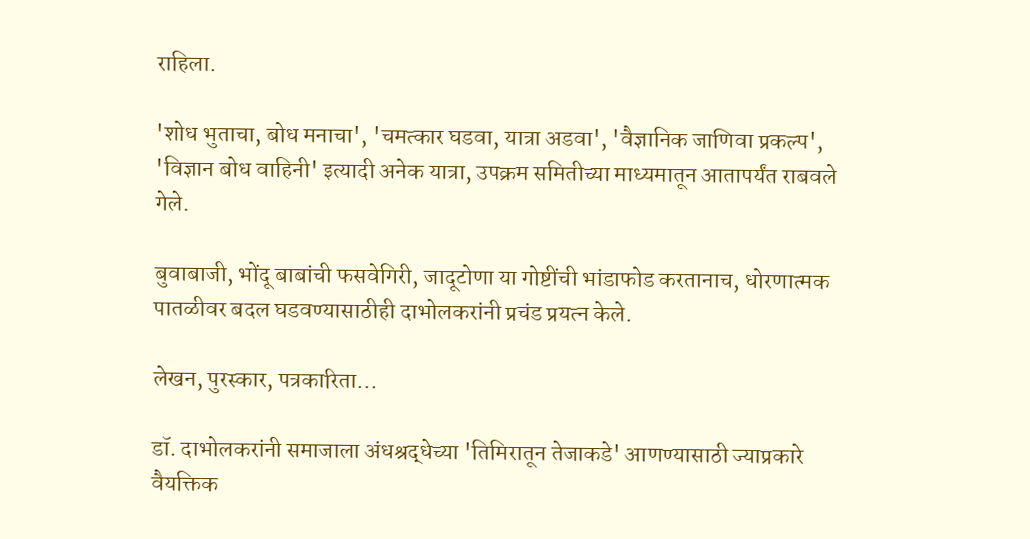राहिला.

'शोध भुताचा, बोध मनाचा', 'चमत्कार घडवा, यात्रा अडवा', 'वैज्ञानिक जाणिवा प्रकल्प', 'विज्ञान बोध वाहिनी' इत्यादी अनेक यात्रा, उपक्रम समितीच्या माध्यमातून आतापर्यंत राबवले गेले.

बुवाबाजी, भोंदू बाबांची फसवेगिरी, जादूटोणा या गोष्टींची भांडाफोड करतानाच, धोरणात्मक पातळीवर बदल घडवण्यासाठीही दाभोलकरांनी प्रचंड प्रयत्न केले.

लेखन, पुरस्कार, पत्रकारिता...

डॉ. दाभोलकरांनी समाजाला अंधश्रद्धेच्या 'तिमिरातून तेजाकडे' आणण्यासाठी ज्याप्रकारे वैयक्तिक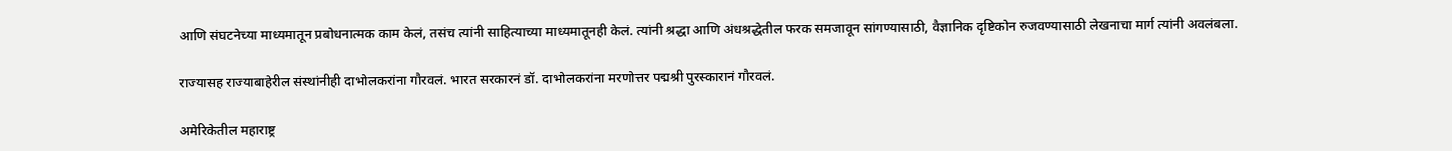आणि संघटनेच्या माध्यमातून प्रबोधनात्मक काम केलं, तसंच त्यांनी साहित्याच्या माध्यमातूनही केलं. त्यांनी श्रद्धा आणि अंधश्रद्धेतील फरक समजावून सांगण्यासाठी, वैज्ञानिक दृष्टिकोन रुजवण्यासाठी लेखनाचा मार्ग त्यांनी अवलंबला.

राज्यासह राज्याबाहेरील संस्थांनीही दाभोलकरांना गौरवलं. भारत सरकारनं डॉ. दाभोलकरांना मरणोत्तर पद्मश्री पुरस्कारानं गौरवलं.

अमेरिकेतील महाराष्ट्र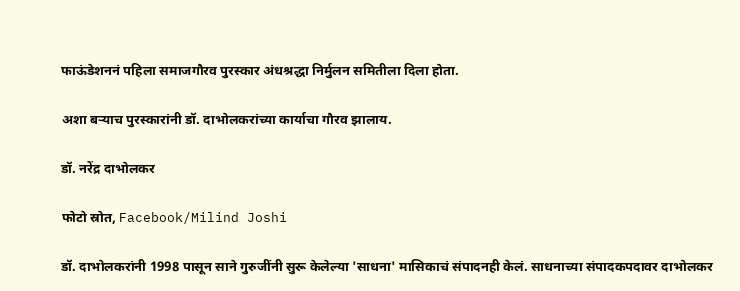फाऊंडेशननं पहिला समाजगौरव पुरस्कार अंधश्रद्धा निर्मुलन समितीला दिला होता.

अशा बऱ्याच पुरस्कारांनी डॉ. दाभोलकरांच्या कार्याचा गौरव झालाय.

डॉ. नरेंद्र दाभोलकर

फोटो स्रोत, Facebook/Milind Joshi

डॉ. दाभोलकरांनी 1998 पासून साने गुरुजींनी सुरू केलेल्या 'साधना' मासिकाचं संपादनही केलं. साधनाच्या संपादकपदावर दाभोलकर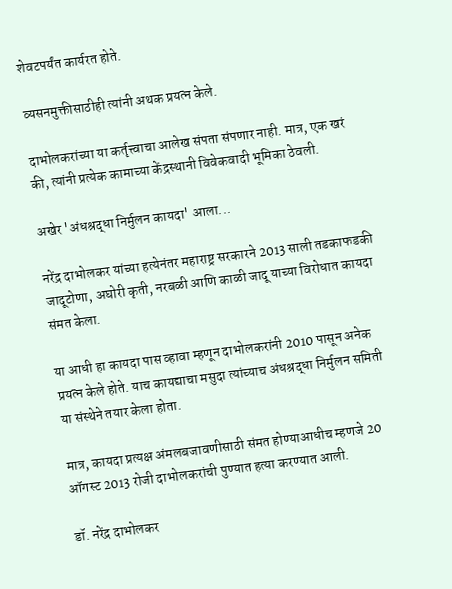शेवटपर्यंत कार्यरत होते.

व्यसनमुक्तीसाठीही त्यांनी अथक प्रयत्न केले.

दाभोलकरांच्या या कर्तृत्त्वाचा आलेख संपता संपणार नाही. मात्र, एक खरं की, त्यांनी प्रत्येक कामाच्या केंद्रस्थानी विवेकवादी भूमिका ठेवली.

अखेर 'अंधश्रद्धा निर्मुलन कायदा' आला...

नरेंद्र दाभोलकर यांच्या हत्येनंतर महाराष्ट्र सरकारने 2013 साली तडकाफडकी जादूटोणा, अघोरी कृती, नरबळी आणि काळी जादू याच्या विरोधात कायदा संमत केला.

या आधी हा कायदा पास व्हावा म्हणून दाभोलकरांनी 2010 पासून अनेक प्रयत्न केले होते. याच कायद्याचा मसुदा त्यांच्याच अंधश्रद्धा निर्मुलन समिती या संस्थेने तयार केला होता.

मात्र, कायदा प्रत्यक्ष अंमलबजावणीसाठी संमत होण्याआधीच म्हणजे 20 ऑगस्ट 2013 रोजी दाभोलकरांची पुण्यात हत्या करण्यात आली.

डॉ. नरेंद्र दाभोलकर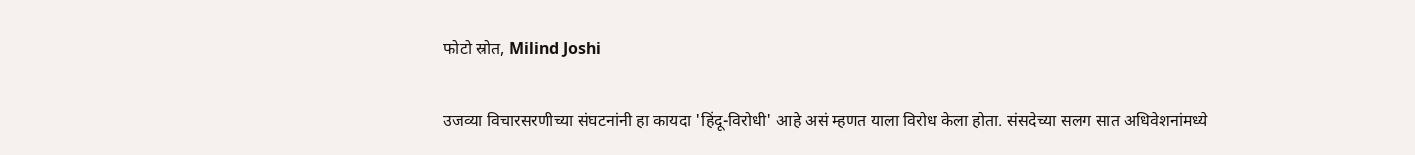फोटो स्रोत, Milind Joshi

उजव्या विचारसरणीच्या संघटनांनी हा कायदा 'हिंदू-विरोधी' आहे असं म्हणत याला विरोध केला होता. संसदेच्या सलग सात अधिवेशनांमध्ये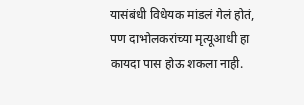यासंबंधी विधेयक मांडलं गेलं होतं, पण दाभोलकरांच्या मृत्यूआधी हा कायदा पास होऊ शकला नाही.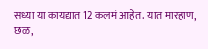सध्या या कायद्यात 12 कलमं आहेत. यात मारहाण, छळ,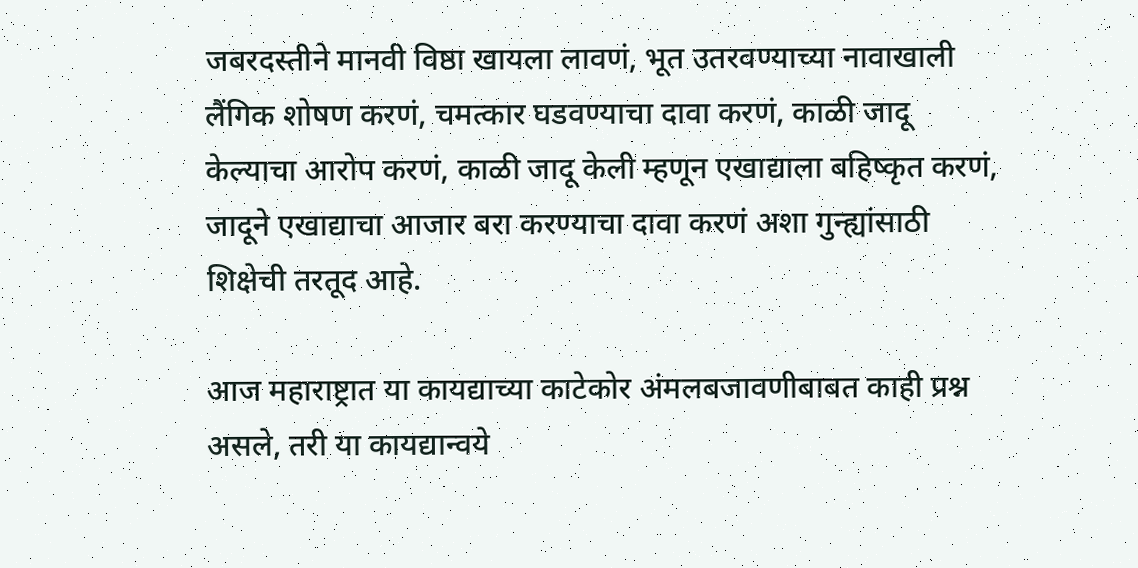जबरदस्तीने मानवी विष्ठा खायला लावणं, भूत उतरवण्याच्या नावाखाली लैंगिक शोषण करणं, चमत्कार घडवण्याचा दावा करणं, काळी जादू केल्याचा आरोप करणं, काळी जादू केली म्हणून एखाद्याला बहिष्कृत करणं, जादूने एखाद्याचा आजार बरा करण्याचा दावा करणं अशा गुन्ह्यांसाठी शिक्षेची तरतूद आहे.

आज महाराष्ट्रात या कायद्याच्या काटेकोर अंमलबजावणीबाबत काही प्रश्न असले, तरी या कायद्यान्वये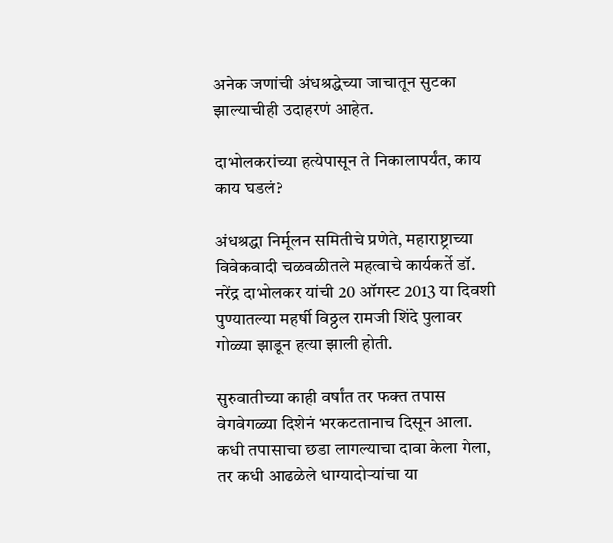अनेक जणांची अंधश्रद्धेच्या जाचातून सुटका झाल्याचीही उदाहरणं आहेत.

दाभोलकरांच्या हत्येपासून ते निकालापर्यंत, काय काय घडलं?

अंधश्रद्धा निर्मूलन समितीचे प्रणेते, महाराष्ट्राच्या विवेकवादी चळवळीतले महत्वाचे कार्यकर्ते डॉ. नरेंद्र दाभोलकर यांची 20 ऑगस्ट 2013 या दिवशी पुण्यातल्या महर्षी विठ्ठल रामजी शिंदे पुलावर गोळ्या झाडून हत्या झाली होती.

सुरुवातीच्या काही वर्षांत तर फक्त तपास वेगवेगळ्या दिशेनं भरकटतानाच दिसून आला. कधी तपासाचा छडा लागल्याचा दावा केला गेला, तर कधी आढळेले धाग्यादोऱ्यांचा या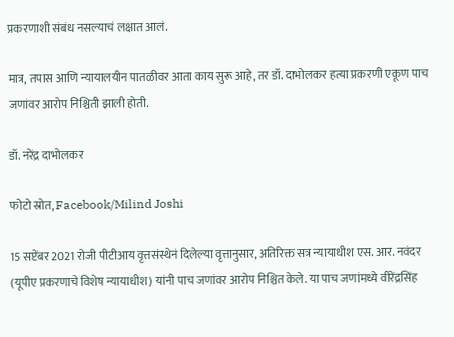प्रकरणाशी संबंध नसल्याचं लक्षात आलं.

मात्र, तपास आणि न्यायालयीन पातळीवर आता काय सुरू आहे, तर डॉ. दाभोलकर हत्या प्रकरणी एकूण पाच जणांवर आरोप निश्चिती झाली होती.

डॉ. नरेंद्र दाभोलकर

फोटो स्रोत, Facebook/Milind Joshi

15 सप्टेंबर 2021 रोजी पीटीआय वृत्तसंस्थेनं दिलेल्या वृत्तानुसार, अतिरिक्त सत्र न्यायाधीश एस. आर. नवंदर (यूपीए प्रकरणाचे विशेष न्यायाधीश) यांनी पाच जणांवर आरोप निश्चित केले. या पाच जणांमध्ये वीरेंद्रसिंह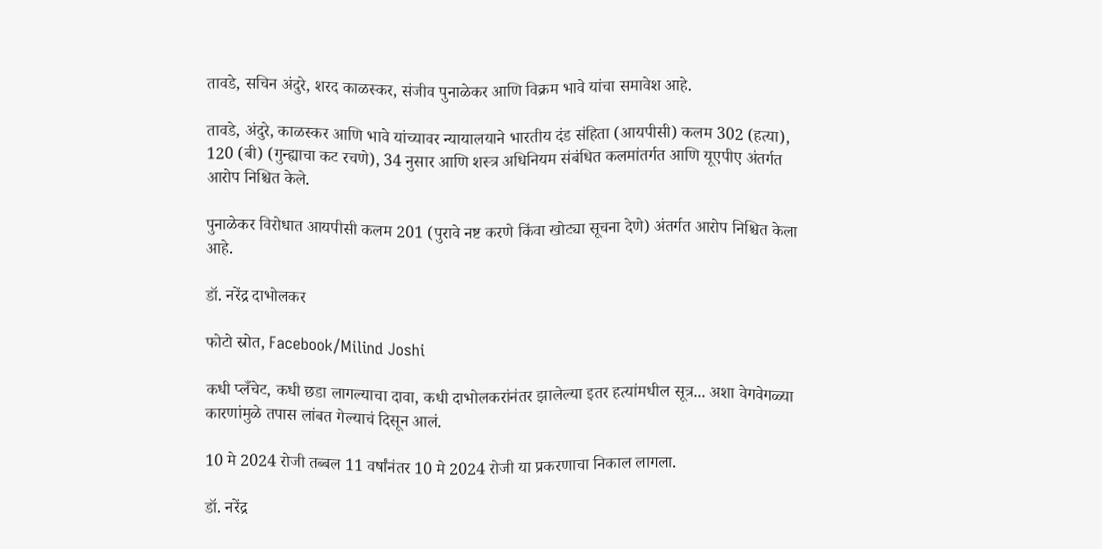तावडे, सचिन अंदुरे, शरद काळस्कर, संजीव पुनाळेकर आणि विक्रम भावे यांचा समावेश आहे.

तावडे, अंदुरे, काळस्कर आणि भावे यांच्यावर न्यायालयाने भारतीय दंड संहिता (आयपीसी) कलम 302 (हत्या), 120 (बी) (गुन्ह्याचा कट रचणे), 34 नुसार आणि शस्त्र अधिनियम संबंधित कलमांतर्गत आणि यूएपीए अंतर्गत आरोप निश्चित केले.

पुनाळेकर विरोधात आयपीसी कलम 201 (पुरावे नष्ट करणे किंवा खोट्या सूचना देणे) अंतर्गत आरोप निश्चित केला आहे.

डॉ. नरेंद्र दाभोलकर

फोटो स्रोत, Facebook/Milind Joshi

कधी प्लँचेट, कधी छडा लागल्याचा दावा, कधी दाभोलकरांनंतर झालेल्या इतर हत्यांमधील सूत्र... अशा वेगवेगळ्या कारणांमुळे तपास लांबत गेल्याचं दिसून आलं.

10 मे 2024 रोजी तब्बल 11 वर्षांनंतर 10 मे 2024 रोजी या प्रकरणाचा निकाल लागला.

डॉ. नरेंद्र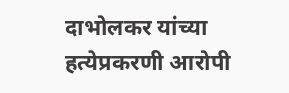दाभोलकर यांच्या हत्येप्रकरणी आरोपी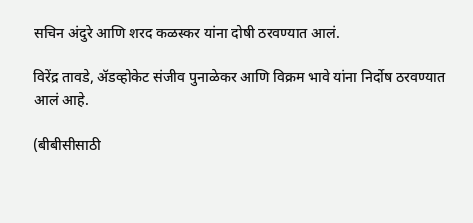सचिन अंदुरे आणि शरद कळस्कर यांना दोषी ठरवण्यात आलं.

विरेंद्र तावडे, ॲडव्होकेट संजीव पुनाळेकर आणि विक्रम भावे यांना निर्दोष ठरवण्यात आलं आहे.

(बीबीसीसाठी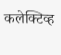कलेक्टिव्ह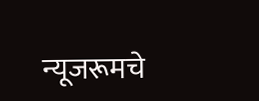न्यूजरूमचे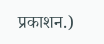प्रकाशन.)